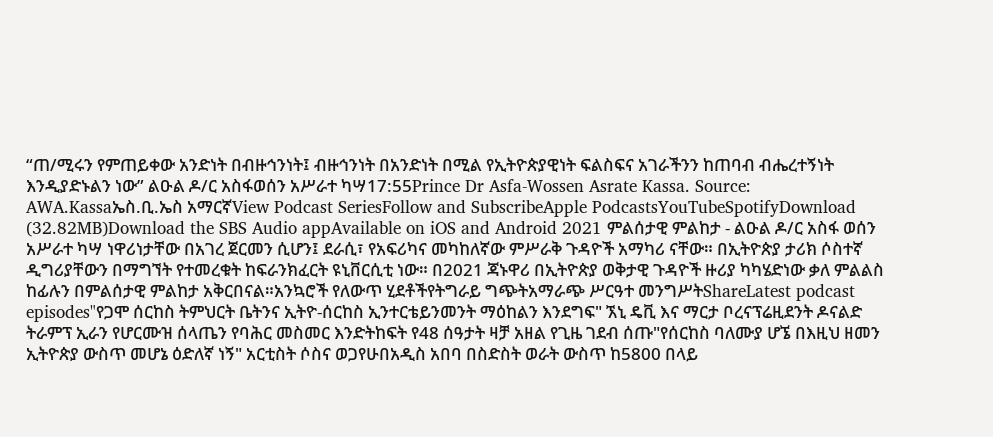“ጠ/ሚሩን የምጠይቀው አንድነት በብዙኅንነት፤ ብዙኅንነት በአንድነት በሚል የኢትዮጵያዊነት ፍልስፍና አገራችንን ከጠባብ ብሔረተኝነት እንዲያድኑልን ነው” ልዑል ዶ/ር አስፋወሰን አሥራተ ካሣ17:55Prince Dr Asfa-Wossen Asrate Kassa. Source: AWA.Kassaኤስ.ቢ.ኤስ አማርኛView Podcast SeriesFollow and SubscribeApple PodcastsYouTubeSpotifyDownload (32.82MB)Download the SBS Audio appAvailable on iOS and Android 2021 ምልሰታዊ ምልከታ - ልዑል ዶ/ር አስፋ ወሰን አሥራተ ካሣ ነዋሪነታቸው በአገረ ጀርመን ሲሆን፤ ደራሲ፣ የአፍሪካና መካከለኛው ምሥራቅ ጉዳዮች አማካሪ ናቸው። በኢትዮጵያ ታሪክ ሶስተኛ ዲግሪያቸውን በማግኘት የተመረቁት ከፍራንክፈርት ዩኒቨርሲቲ ነው። በ2021 ጃኑዋሪ በኢትዮጵያ ወቅታዊ ጉዳዮች ዙሪያ ካካሄድነው ቃለ ምልልስ ከፊሉን በምልሰታዊ ምልከታ አቅርበናል።አንኳሮች የለውጥ ሂደቶችየትግራይ ግጭትአማራጭ ሥርዓተ መንግሥትShareLatest podcast episodes"የጋሞ ሰርከስ ትምህርት ቤትንና ኢትዮ-ሰርከስ ኢንተርቴይንመንት ማዕከልን እንደግፍ" ኧኒ ዴቪ እና ማርታ ቦረናፕሬዚደንት ዶናልድ ትራምፕ ኢራን የሆርሙዝ ሰላጤን የባሕር መስመር እንድትከፍት የ48 ሰዓታት ዛቻ አዘል የጊዜ ገደብ ሰጡ"የሰርከስ ባለሙያ ሆኜ በእዚህ ዘመን ኢትዮጵያ ውስጥ መሆኔ ዕድለኛ ነኝ" አርቲስት ሶስና ወጋየሁበአዲስ አበባ በስድስት ወራት ውስጥ ከ5800 በላይ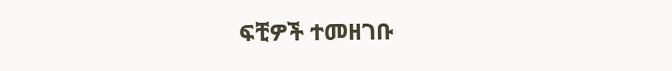ፍቺዎች ተመዘገቡ